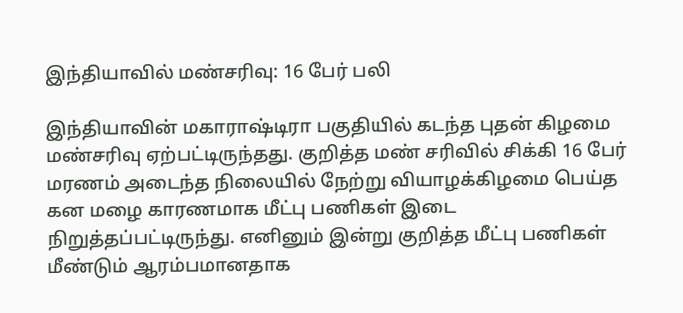இந்தியாவில் மண்சரிவு: 16 பேர் பலி

இந்தியாவின் மகாராஷ்டிரா பகுதியில் கடந்த புதன் கிழமை மண்சரிவு ஏற்பட்டிருந்தது. குறித்த மண் சரிவில் சிக்கி 16 பேர் மரணம் அடைந்த நிலையில் நேற்று வியாழக்கிழமை பெய்த கன மழை காரணமாக மீட்பு பணிகள் இடை நிறுத்தப்பட்டிருந்து. எனினும் இன்று குறித்த மீட்பு பணிகள் மீண்டும் ஆரம்பமானதாக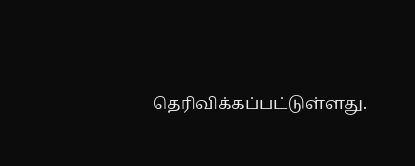தெரிவிக்கப்பட்டுள்ளது.